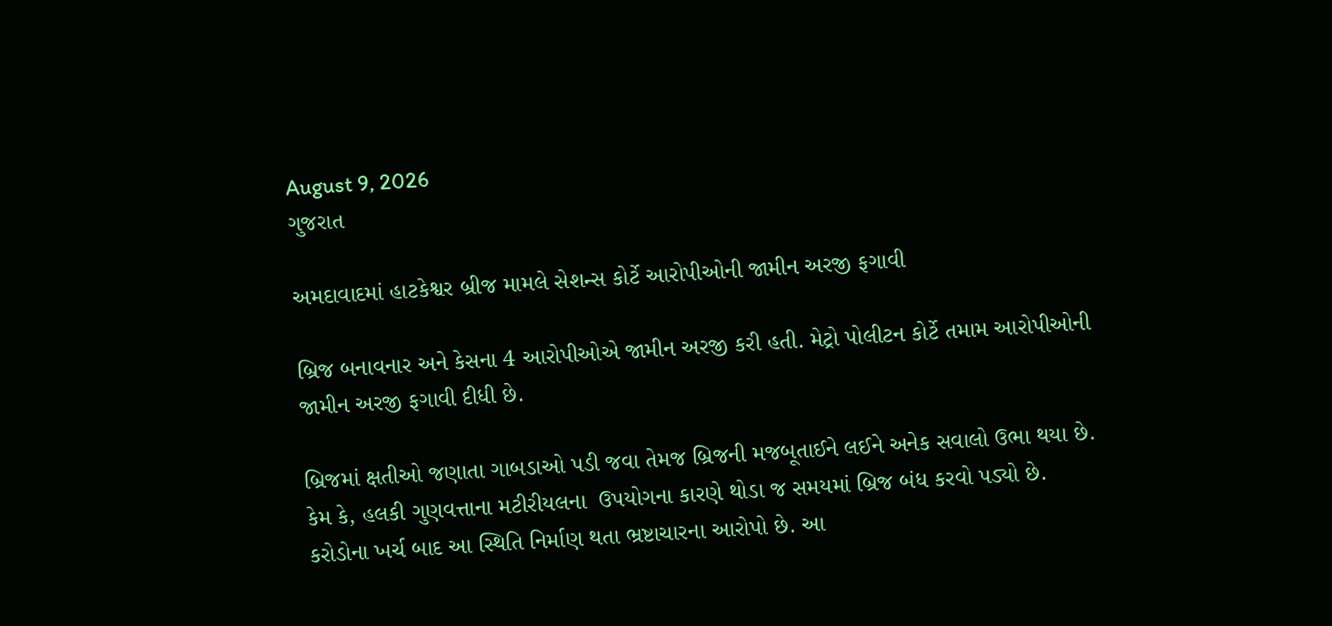August 9, 2026
ગુજરાત

અમદાવાદમાં હાટકેશ્વર બ્રીજ મામલે સેશન્સ કોર્ટે આરોપીઓની જામીન અરજી ફગાવી

બ્રિજ બનાવનાર અને કેસના 4 આરોપીઓએ જામીન અરજી કરી હતી. મેટ્રો પોલીટન કોર્ટે તમામ આરોપીઓની જામીન અરજી ફગાવી દીધી છે.

બ્રિજમાં ક્ષતીઓ જણાતા ગાબડાઓ પડી જવા તેમજ બ્રિજની મજબૂતાઈને લઈને અનેક સવાલો ઉભા થયા છે. કેમ કે, હલકી ગુણવત્તાના મટીરીયલના  ઉપયોગના કારણે થોડા જ સમયમાં બ્રિજ બંધ કરવો પડ્યો છે. કરોડોના ખર્ચ બાદ આ સ્થિતિ નિર્માણ થતા ભ્રષ્ટાચારના આરોપો છે. આ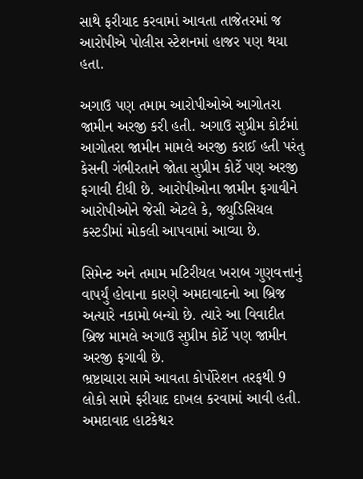સાથે ફરીયાદ કરવામાં આવતા તાજેતરમાં જ આરોપીએ પોલીસ સ્ટેશનમાં હાજર પણ થયા હતા.

અગાઉ પણ તમામ આરોપીઓએ આગોતરા જામીન અરજી કરી હતી. અગાઉ સુપ્રીમ કોર્ટમાં આગોતરા જામીન મામલે અરજી કરાઈ હતી પરંતુ કેસની ગંભીરતાને જોતા સુપ્રીમ કોર્ટે પણ અરજી ફગાવી દીધી છે. આરોપીઓના જામીન ફગાવીને આરોપીઓને જેસી એટલે કે, જ્યુડિસિયલ કસ્ટડીમાં મોકલી આપવામાં આવ્યા છે.

સિમેન્ટ અને તમામ મટિરીયલ ખરાબ ગુણવત્તાનું વાપર્યું હોવાના કારણે અમદાવાદનો આ બ્રિજ અત્યારે નકામો બન્યો છે. ત્યારે આ વિવાદીત બ્રિજ મામલે અગાઉ સુપ્રીમ કોર્ટે પણ જામીન અરજી ફગાવી છે.
ભ્રષ્ટાચારા સામે આવતા કોર્પોરેશન તરફથી 9 લોકો સામે ફરીયાદ દાખલ કરવામાં આવી હતી. અમદાવાદ હાટકેશ્વર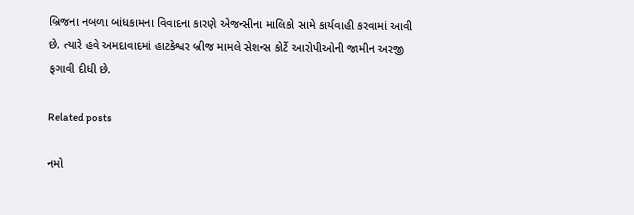બ્રિજના નબળા બાંધકામના વિવાદના કારણે એજન્સીના માલિકો સામે કાર્યવાહી કરવામાં આવી છે. ત્યારે હવે અમદાવાદમાં હાટકેશ્વર બ્રીજ મામલે સેશન્સ કોર્ટે આરોપીઓની જામીન અરજી ફગાવી દીધી છે.

Related posts

નમો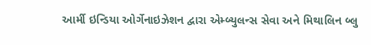આર્મી ઇન્ડિયા ઓર્ગેનાઇઝેશન દ્વારા એમ્બ્યુલન્સ સેવા અને મિથાલિન બ્લુ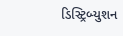ડિસ્ટ્રિબ્યુશન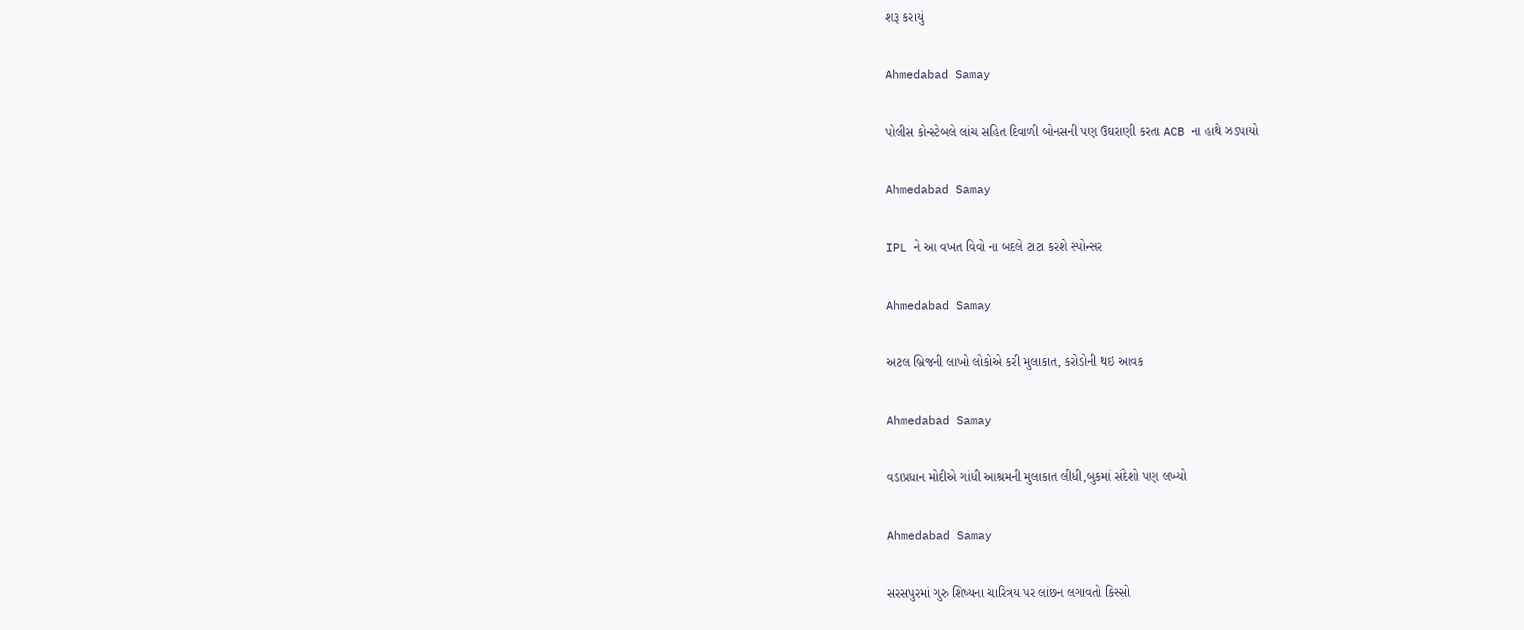શરૂ કરાયું

Ahmedabad Samay

પોલીસ કોન્સ્ટેબલે લાંચ સહિત દિવાળી બોનસની પણ ઉઘરાણી કરતા ACB ના હાથે ઝડપાયો

Ahmedabad Samay

IPL ને આ વખત વિવો ના બદલે ટાટા કરશે સ્પોન્સર

Ahmedabad Samay

અટલ બ્રિજની લાખો લોકોએ કરી મુલાકાત, કરોડોની થઇ આવક

Ahmedabad Samay

વડાપ્રધાન મોદીએ ગાંધી આશ્રમની મુલાકાત લીધી,બુકમાં સંદેશો પણ લખ્યો

Ahmedabad Samay

સરસપુરમાં ગુરુ શિષ્યના ચારિત્રય પર લાંછન લગાવતો કિસ્સો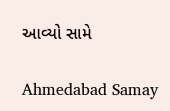આવ્યો સામે

Ahmedabad Samay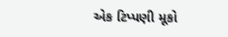એક ટિપ્પણી મૂકો